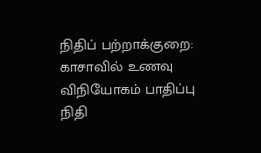நிதிப் பற்றாக்குறை: காசாவில் உணவு விநியோகம் பாதிப்பு
நிதி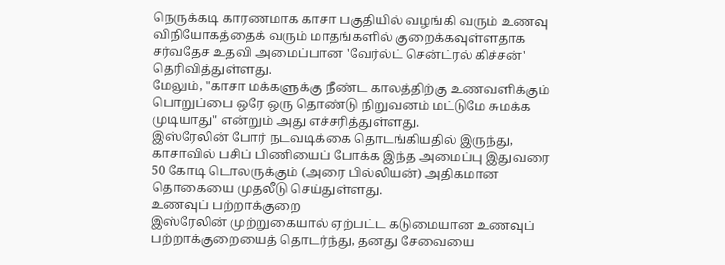நெருக்கடி காரணமாக காசா பகுதியில் வழங்கி வரும் உணவு விநியோகத்தைக் வரும் மாதங்களில் குறைக்கவுள்ளதாக சர்வதேச உதவி அமைப்பான 'வேர்ல்ட் சென்ட்ரல் கிச்சன்' தெரிவித்துள்ளது.
மேலும், "காசா மக்களுக்கு நீண்ட காலத்திற்கு உணவளிக்கும் பொறுப்பை ஒரே ஒரு தொண்டு நிறுவனம் மட்டுமே சுமக்க முடியாது" என்றும் அது எச்சரித்துள்ளது.
இஸ்ரேலின் போர் நடவடிக்கை தொடங்கியதில் இருந்து, காசாவில் பசிப் பிணியைப் போக்க இந்த அமைப்பு இதுவரை 50 கோடி டொலருக்கும் (அரை பில்லியன்) அதிகமான தொகையை முதலீடு செய்துள்ளது.
உணவுப் பற்றாக்குறை
இஸ்ரேலின் முற்றுகையால் ஏற்பட்ட கடுமையான உணவுப் பற்றாக்குறையைத் தொடர்ந்து, தனது சேவையை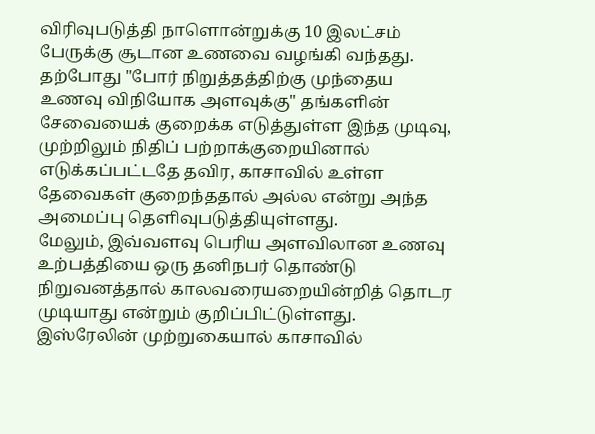விரிவுபடுத்தி நாளொன்றுக்கு 10 இலட்சம் பேருக்கு சூடான உணவை வழங்கி வந்தது.
தற்போது "போர் நிறுத்தத்திற்கு முந்தைய உணவு விநியோக அளவுக்கு" தங்களின் சேவையைக் குறைக்க எடுத்துள்ள இந்த முடிவு, முற்றிலும் நிதிப் பற்றாக்குறையினால் எடுக்கப்பட்டதே தவிர, காசாவில் உள்ள தேவைகள் குறைந்ததால் அல்ல என்று அந்த அமைப்பு தெளிவுபடுத்தியுள்ளது.
மேலும், இவ்வளவு பெரிய அளவிலான உணவு உற்பத்தியை ஒரு தனிநபர் தொண்டு நிறுவனத்தால் காலவரையறையின்றித் தொடர முடியாது என்றும் குறிப்பிட்டுள்ளது.
இஸ்ரேலின் முற்றுகையால் காசாவில்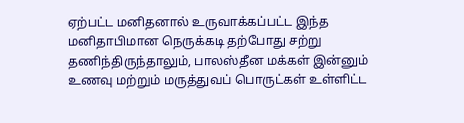ஏற்பட்ட மனிதனால் உருவாக்கப்பட்ட இந்த மனிதாபிமான நெருக்கடி தற்போது சற்று தணிந்திருந்தாலும், பாலஸ்தீன மக்கள் இன்னும் உணவு மற்றும் மருத்துவப் பொருட்கள் உள்ளிட்ட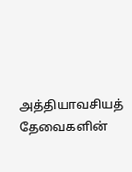அத்தியாவசியத் தேவைகளின்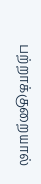பற்றாக்குறையால்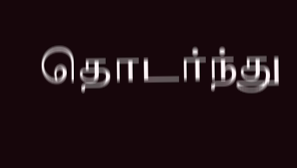தொடர்ந்து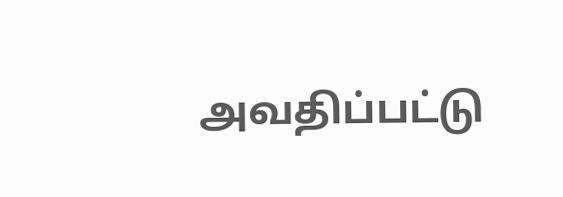அவதிப்பட்டு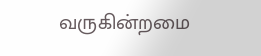வருகின்றமை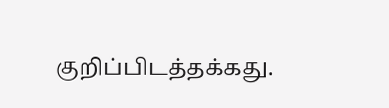குறிப்பிடத்தக்கது.